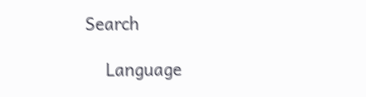Search

    Language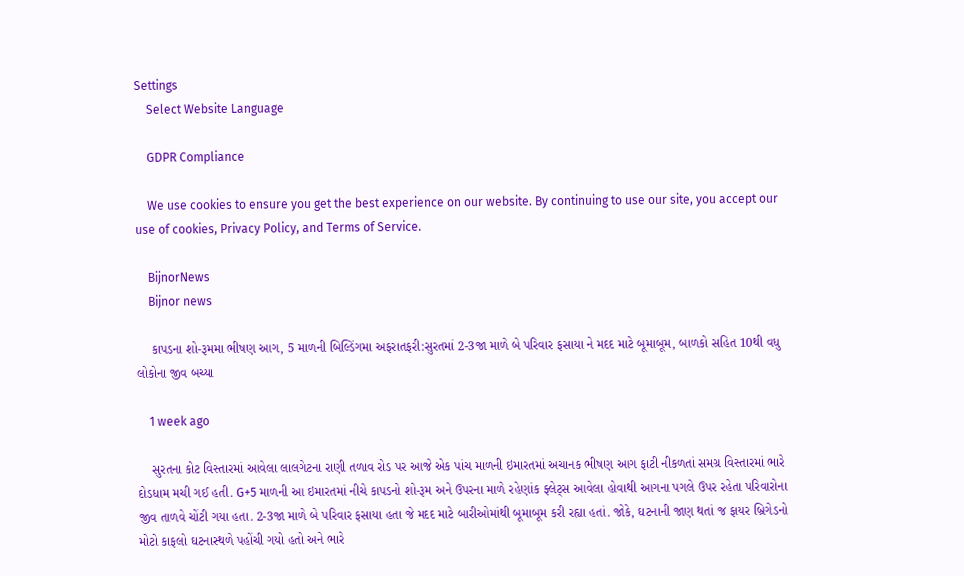Settings
    Select Website Language

    GDPR Compliance

    We use cookies to ensure you get the best experience on our website. By continuing to use our site, you accept our use of cookies, Privacy Policy, and Terms of Service.

    BijnorNews
    Bijnor news

    કાપડના શો-રૂમમા ભીષણ આગ, 5 માળની બિલ્ડિંગમા અફરાતફરી:સુરતમાં 2-3જા માળે બે પરિવાર ફસાયા ને મદદ માટે બૂમાબૂમ, બાળકો સહિત 10થી વધુ લોકોના જીવ બચ્યા

    1 week ago

    સુરતના કોટ વિસ્તારમાં આવેલા લાલગેટના રાણી તળાવ રોડ પર આજે એક પાંચ માળની ઇમારતમાં અચાનક ભીષણ આગ ફાટી નીકળતાં સમગ્ર વિસ્તારમાં ભારે દોડધામ મચી ગઈ હતી. G+5 માળની આ ઇમારતમાં નીચે કાપડનો શો-રૂમ અને ઉપરના માળે રહેણાંક ફ્લેટ્સ આવેલા હોવાથી આગના પગલે ઉપર રહેતા પરિવારોના જીવ તાળવે ચોંટી ગયા હતા. 2-3જા માળે બે પરિવાર ફસાયા હતા જે મદદ માટે બારીઓમાંથી બૂમાબૂમ કરી રહ્યા હતાં. જોકે, ઘટનાની જાણ થતાં જ ફાયર બ્રિગેડનો મોટો કાફલો ઘટનાસ્થળે પહોંચી ગયો હતો અને ભારે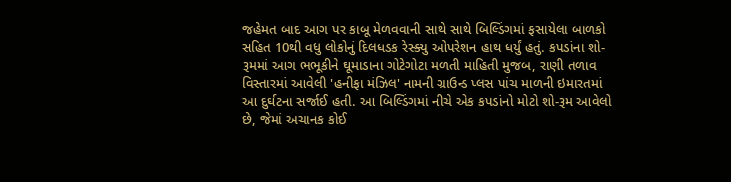જહેમત બાદ આગ પર કાબૂ મેળવવાની સાથે સાથે બિલ્ડિંગમાં ફસાયેલા બાળકો સહિત 10થી વધુ લોકોનું દિલધડક રેસ્ક્યુ ઓપરેશન હાથ ધર્યું હતું. કપડાંના શો-રૂમમાં આગ ભભૂકીને ઘૂમાડાના ગોટેગોટા મળતી માહિતી મુજબ, રાણી તળાવ વિસ્તારમાં આવેલી 'હનીફા મંઝિલ' નામની ગ્રાઉન્ડ પ્લસ પાંચ માળની ઇમારતમાં આ દુર્ઘટના સર્જાઈ હતી. આ બિલ્ડિંગમાં નીચે એક કપડાંનો મોટો શો-રૂમ આવેલો છે, જેમાં અચાનક કોઈ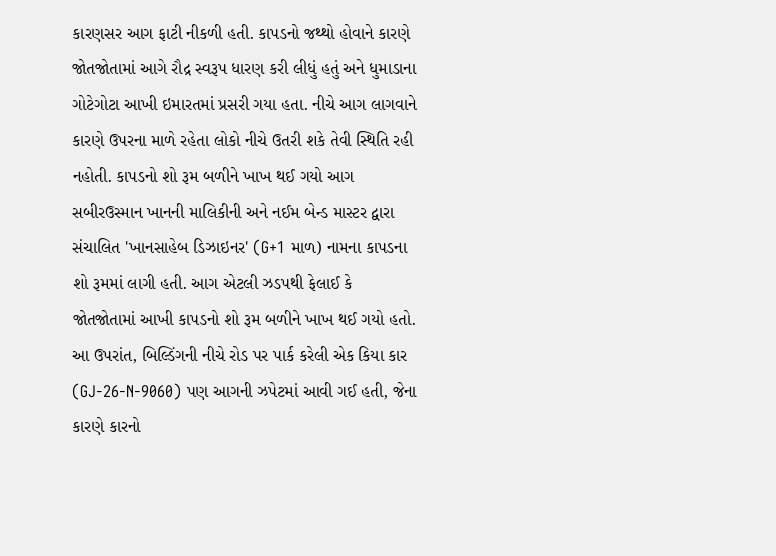કારણસર આગ ફાટી નીકળી હતી. કાપડનો જથ્થો હોવાને કારણે જોતજોતામાં આગે રૌદ્ર સ્વરૂપ ધારણ કરી લીધું હતું અને ધુમાડાના ગોટેગોટા આખી ઇમારતમાં પ્રસરી ગયા હતા. નીચે આગ લાગવાને કારણે ઉપરના માળે રહેતા લોકો નીચે ઉતરી શકે તેવી સ્થિતિ રહી નહોતી. કાપડનો શો રૂમ બળીને ખાખ થઈ ગયો આગ સબીરઉસ્માન ખાનની માલિકીની અને નઈમ બેન્ડ માસ્ટર દ્વારા સંચાલિત 'ખાનસાહેબ ડિઝાઇનર' (G+1 માળ) નામના કાપડના શો રૂમમાં લાગી હતી. આગ એટલી ઝડપથી ફેલાઈ કે જોતજોતામાં આખી કાપડનો શો રૂમ બળીને ખાખ થઈ ગયો હતો. આ ઉપરાંત, બિલ્ડિંગની નીચે રોડ પર પાર્ક કરેલી એક કિયા કાર (GJ-26-N-9060) પણ આગની ઝપેટમાં આવી ગઈ હતી, જેના કારણે કારનો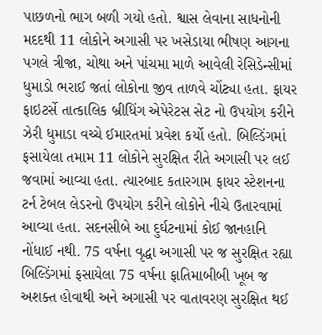પાછળનો ભાગ બળી ગયો હતો. શ્વાસ લેવાના સાધનોની મદદથી 11 લોકોને અગાસી પર ખસેડાયા ભીષણ આગના પગલે ત્રીજા, ચોથા અને પાંચમા માળે આવેલી રેસિડેન્સીમાં ધુમાડો ભરાઈ જતાં લોકોના જીવ તાળવે ચોંટ્યા હતા. ફાયર ફાઇટર્સે તાત્કાલિક બ્રીધિંગ એપેરેટસ સેટ નો ઉપયોગ કરીને ઝેરી ધુમાડા વચ્ચે ઈમારતમાં પ્રવેશ કર્યો હતો. બિલ્ડિંગમાં ફસાયેલા તમામ 11 લોકોને સુરક્ષિત રીતે અગાસી પર લઈ જવામાં આવ્યા હતા. ત્યારબાદ કતારગામ ફાયર સ્ટેશનના ટર્ન ટેબલ લેડરનો ઉપયોગ કરીને લોકોને નીચે ઉતારવામાં આવ્યા હતા. સદનસીબે આ દુર્ઘટનામાં કોઈ જાનહાનિ નોંધાઈ નથી. 75 વર્ષના વૃદ્ધા અગાસી પર જ સુરક્ષિત રહ્યા બિલ્ડિંગમાં ફસાયેલા 75 વર્ષના ફાતિમાબીબી ખૂબ જ અશક્ત હોવાથી અને અગાસી પર વાતાવરણ સુરક્ષિત થઈ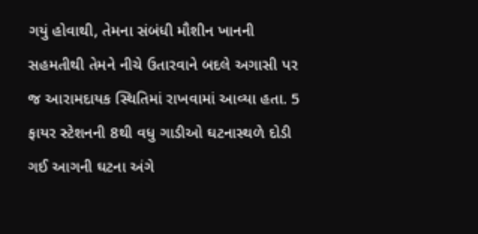ગયું હોવાથી, તેમના સંબંધી મૌશીન ખાનની સહમતીથી તેમને નીચે ઉતારવાને બદલે અગાસી પર જ આરામદાયક સ્થિતિમાં રાખવામાં આવ્યા હતા. 5 ફાયર સ્ટેશનની 8થી વધુ ગાડીઓ ઘટનાસ્થળે દોડી ગઈ આગની ઘટના અંગે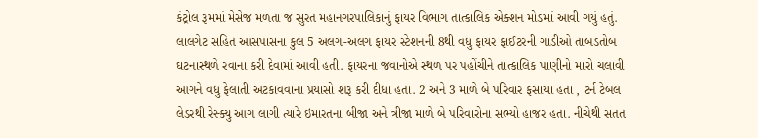કંટ્રોલ રૂમમાં મેસેજ મળતા જ સુરત મહાનગરપાલિકાનું ફાયર વિભાગ તાત્કાલિક એક્શન મોડમાં આવી ગયું હતું. લાલગેટ સહિત આસપાસના કુલ 5 અલગ-અલગ ફાયર સ્ટેશનની 8થી વધુ ફાયર ફાઈટરની ગાડીઓ તાબડતોબ ઘટનાસ્થળે રવાના કરી દેવામાં આવી હતી. ફાયરના જવાનોએ સ્થળ પર પહોંચીને તાત્કાલિક પાણીનો મારો ચલાવી આગને વધુ ફેલાતી અટકાવવાના પ્રયાસો શરૂ કરી દીધા હતા. 2 અને 3 માળે બે પરિવાર ફસાયા હતા , ટર્ન ટેબલ લેડરથી રેસ્ક્યુ આગ લાગી ત્યારે ઇમારતના બીજા અને ત્રીજા માળે બે પરિવારોના સભ્યો હાજર હતા. નીચેથી સતત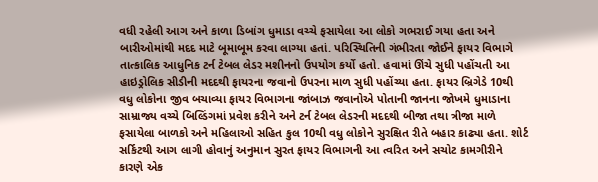વધી રહેલી આગ અને કાળા ડિબાંગ ધુમાડા વચ્ચે ફસાયેલા આ લોકો ગભરાઈ ગયા હતા અને બારીઓમાંથી મદદ માટે બૂમાબૂમ કરવા લાગ્યા હતાં. પરિસ્થિતિની ગંભીરતા જોઈને ફાયર વિભાગે તાત્કાલિક આધુનિક ટર્ન ટેબલ લેડર મશીનનો ઉપયોગ કર્યો હતો. હવામાં ઊંચે સુધી પહોંચતી આ હાઇડ્રોલિક સીડીની મદદથી ફાયરના જવાનો ઉપરના માળ સુધી પહોંચ્યા હતા. ફાયર બ્રિગેડે 10થી વધુ લોકોના જીવ બચાવ્યા ફાયર વિભાગના જાંબાઝ જવાનોએ પોતાની જાનના જોખમે ધુમાડાના સામ્રાજ્ય વચ્ચે બિલ્ડિંગમાં પ્રવેશ કરીને અને ટર્ન ટેબલ લેડરની મદદથી બીજા તથા ત્રીજા માળે ફસાયેલા બાળકો અને મહિલાઓ સહિત કુલ 10થી વધુ લોકોને સુરક્ષિત રીતે બહાર કાઢ્યા હતા. શોર્ટ સર્કિટથી આગ લાગી હોવાનું અનુમાન સુરત ફાયર વિભાગની આ ત્વરિત અને સચોટ કામગીરીને કારણે એક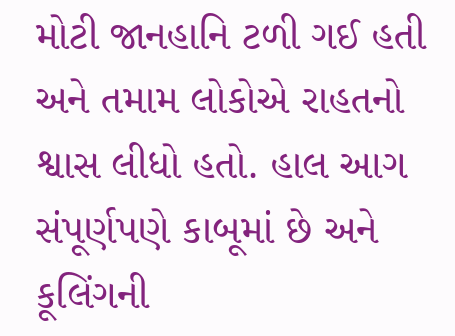મોટી જાનહાનિ ટળી ગઈ હતી અને તમામ લોકોએ રાહતનો શ્વાસ લીધો હતો. હાલ આગ સંપૂર્ણપણે કાબૂમાં છે અને કૂલિંગની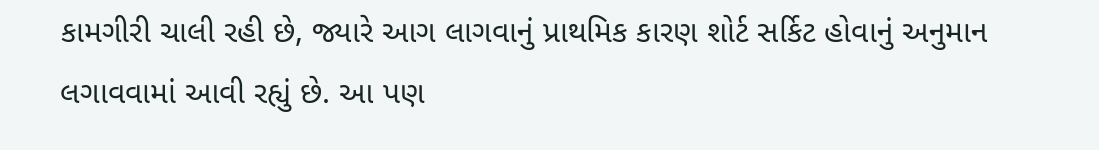કામગીરી ચાલી રહી છે, જ્યારે આગ લાગવાનું પ્રાથમિક કારણ શોર્ટ સર્કિટ હોવાનું અનુમાન લગાવવામાં આવી રહ્યું છે. આ પણ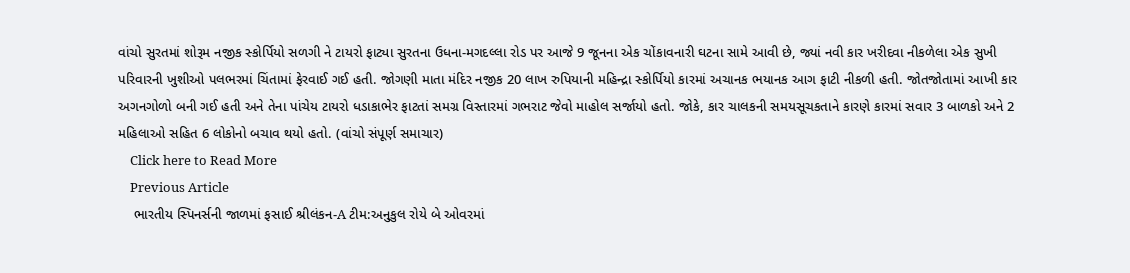વાંચો સુરતમાં શોરૂમ નજીક સ્કોર્પિયો સળગી ને ટાયરો ફાટ્યા સુરતના ઉધના-મગદલ્લા રોડ પર આજે 9 જૂનના એક ચોંકાવનારી ઘટના સામે આવી છે, જ્યાં નવી કાર ખરીદવા નીકળેલા એક સુખી પરિવારની ખુશીઓ પલભરમાં ચિંતામાં ફેરવાઈ ગઈ હતી. જોગણી માતા મંદિર નજીક 20 લાખ રુપિયાની મહિન્દ્રા સ્કોર્પિયો કારમાં અચાનક ભયાનક આગ ફાટી નીકળી હતી. જોતજોતામાં આખી કાર અગનગોળો બની ગઈ હતી અને તેના પાંચેય ટાયરો ધડાકાભેર ફાટતાં સમગ્ર વિસ્તારમાં ગભરાટ જેવો માહોલ સર્જાયો હતો. જોકે, કાર ચાલકની સમયસૂચકતાને કારણે કારમાં સવાર 3 બાળકો અને 2 મહિલાઓ સહિત 6 લોકોનો બચાવ થયો હતો. (વાંચો સંપૂર્ણ સમાચાર)
    Click here to Read More
    Previous Article
    ભારતીય સ્પિનર્સની જાળમાં ફસાઈ શ્રીલંકન-A ટીમ:અનુકુલ રોયે બે ઓવરમાં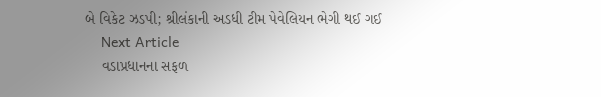બે વિકેટ ઝડપી; શ્રીલંકાની અડધી ટીમ પેવેલિયન ભેગી થઈ ગઈ
    Next Article
    વડાપ્રધાનના સફળ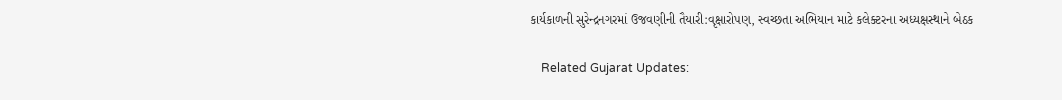કાર્યકાળની સુરેન્દ્રનગરમાં ઉજવણીની તૈયારી:વૃક્ષારોપણ, સ્વચ્છતા અભિયાન માટે કલેક્ટરના અધ્યક્ષસ્થાને બેઠક

    Related Gujarat Updates: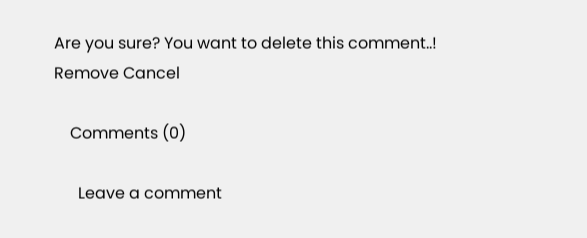Are you sure? You want to delete this comment..! Remove Cancel

    Comments (0)

      Leave a comment